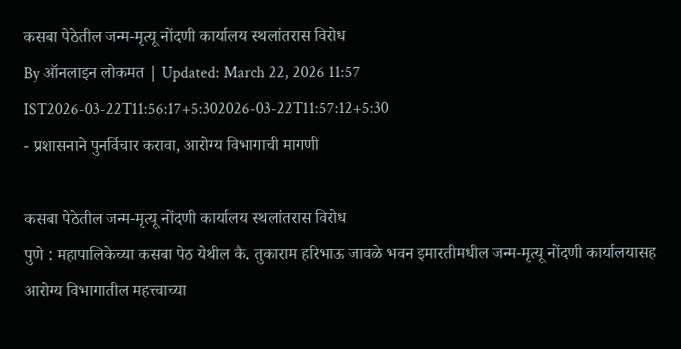कसबा पेठेतील जन्म-मृत्यू नोंदणी कार्यालय स्थलांतरास विरोध
By ऑनलाइन लोकमत | Updated: March 22, 2026 11:57 IST2026-03-22T11:56:17+5:302026-03-22T11:57:12+5:30
- प्रशासनाने पुनर्विचार करावा, आरोग्य विभागाची मागणी

कसबा पेठेतील जन्म-मृत्यू नोंदणी कार्यालय स्थलांतरास विरोध
पुणे : महापालिकेच्या कसबा पेठ येथील कै. तुकाराम हरिभाऊ जावळे भवन इमारतीमधील जन्म-मृत्यू नोंदणी कार्यालयासह आरोग्य विभागातील महत्त्वाच्या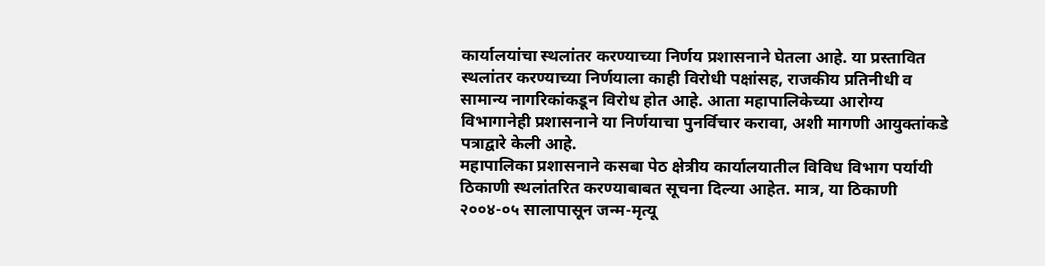कार्यालयांचा स्थलांतर करण्याच्या निर्णय प्रशासनाने घेतला आहे. या प्रस्तावित स्थलांतर करण्याच्या निर्णयाला काही विरोधी पक्षांसह, राजकीय प्रतिनीधी व सामान्य नागरिकांकडून विरोध होत आहे. आता महापालिकेच्या आरोग्य विभागानेही प्रशासनाने या निर्णयाचा पुनर्विचार करावा, अशी मागणी आयुक्तांकडे पत्राद्वारे केली आहे.
महापालिका प्रशासनाने कसबा पेठ क्षेत्रीय कार्यालयातील विविध विभाग पर्यायी ठिकाणी स्थलांतरित करण्याबाबत सूचना दिल्या आहेत. मात्र, या ठिकाणी २००४-०५ सालापासून जन्म-मृत्यू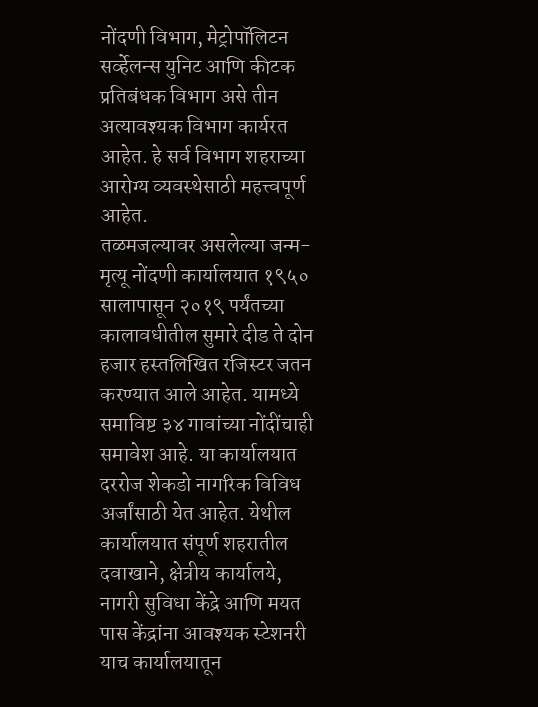नोंदणी विभाग, मेट्रोपॉलिटन सर्व्हेलन्स युनिट आणि कीटक प्रतिबंधक विभाग असे तीन अत्यावश्यक विभाग कार्यरत आहेत. हे सर्व विभाग शहराच्या आरोग्य व्यवस्थेसाठी महत्त्वपूर्ण आहेत.
तळमजल्यावर असलेल्या जन्म-मृत्यू नोंदणी कार्यालयात १९५० सालापासून २०१९ पर्यंतच्या कालावधीतील सुमारे दीड ते दोन हजार हस्तलिखित रजिस्टर जतन करण्यात आले आहेत. यामध्ये समाविष्ट ३४ गावांच्या नोंदींचाही समावेश आहे. या कार्यालयात दररोज शेकडो नागरिक विविध अर्जांसाठी येत आहेत. येथील कार्यालयात संपूर्ण शहरातील दवाखाने, क्षेत्रीय कार्यालये, नागरी सुविधा केंद्रे आणि मयत पास केंद्रांना आवश्यक स्टेशनरी याच कार्यालयातून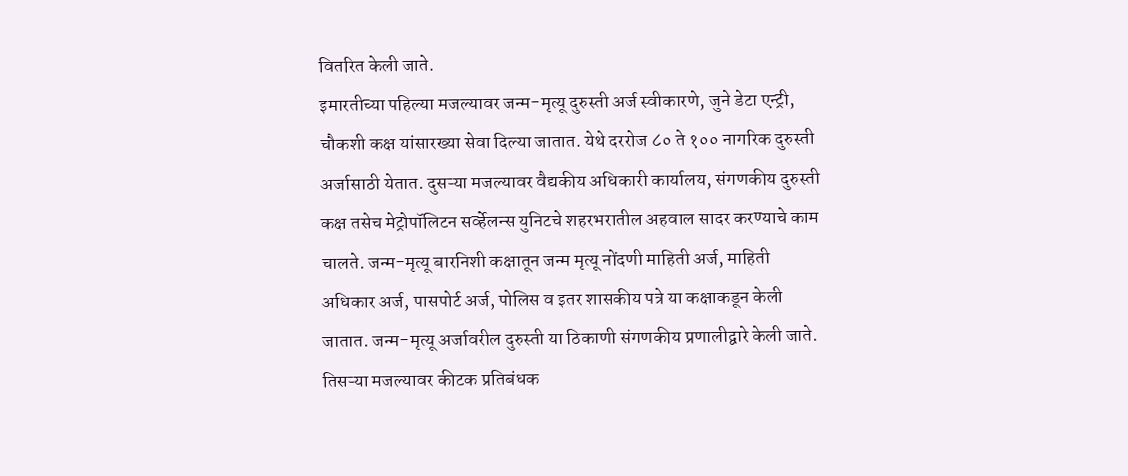वितरित केली जाते.
इमारतीच्या पहिल्या मजल्यावर जन्म-मृत्यू दुरुस्ती अर्ज स्वीकारणे, जुने डेटा एन्ट्री, चौकशी कक्ष यांसारख्या सेवा दिल्या जातात. येथे दररोज ८० ते १०० नागरिक दुरुस्ती अर्जासाठी येतात. दुसऱ्या मजल्यावर वैद्यकीय अधिकारी कार्यालय, संगणकीय दुरुस्ती कक्ष तसेच मेट्रोपॉलिटन सर्व्हेलन्स युनिटचे शहरभरातील अहवाल सादर करण्याचे काम चालते. जन्म-मृत्यू बारनिशी कक्षातून जन्म मृत्यू नोंदणी माहिती अर्ज, माहिती अधिकार अर्ज, पासपोर्ट अर्ज, पोलिस व इतर शासकीय पत्रे या कक्षाकडून केली जातात. जन्म-मृत्यू अर्जावरील दुरुस्ती या ठिकाणी संगणकीय प्रणालीद्वारे केली जाते. तिसऱ्या मजल्यावर कीटक प्रतिबंधक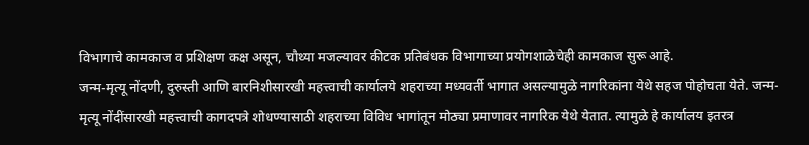विभागाचे कामकाज व प्रशिक्षण कक्ष असून, चौथ्या मजल्यावर कीटक प्रतिबंधक विभागाच्या प्रयोगशाळेचेही कामकाज सुरू आहे.
जन्म-मृत्यू नोंदणी, दुरुस्ती आणि बारनिशीसारखी महत्त्वाची कार्यालये शहराच्या मध्यवर्ती भागात असल्यामुळे नागरिकांना येथे सहज पोहोचता येते. जन्म-मृत्यू नोंदींसारखी महत्त्वाची कागदपत्रे शोधण्यासाठी शहराच्या विविध भागांतून मोठ्या प्रमाणावर नागरिक येथे येतात. त्यामुळे हे कार्यालय इतरत्र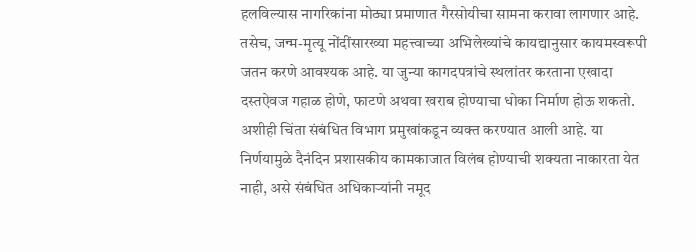हलविल्यास नागरिकांना मोठ्या प्रमाणात गैरसोयीचा सामना करावा लागणार आहे.
तसेच, जन्म-मृत्यू नोंदींसारख्या महत्त्वाच्या अभिलेख्यांचे कायद्यानुसार कायमस्वरूपी जतन करणे आवश्यक आहे. या जुन्या कागदपत्रांचे स्थलांतर करताना एखादा दस्तऐवज गहाळ होणे, फाटणे अथवा खराब होण्याचा धोका निर्माण होऊ शकतो. अशीही चिंता संबंधित विभाग प्रमुखांकडून व्यक्त करण्यात आली आहे. या निर्णयामुळे दैनंदिन प्रशासकीय कामकाजात विलंब होण्याची शक्यता नाकारता येत नाही, असे संबंधित अधिकाऱ्यांनी नमूद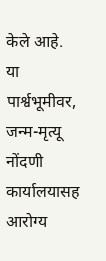केले आहे.
या पार्श्वभूमीवर, जन्म-मृत्यू नोंदणी कार्यालयासह आरोग्य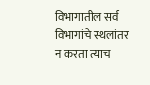विभागातील सर्व विभागांचे स्थलांतर न करता त्याच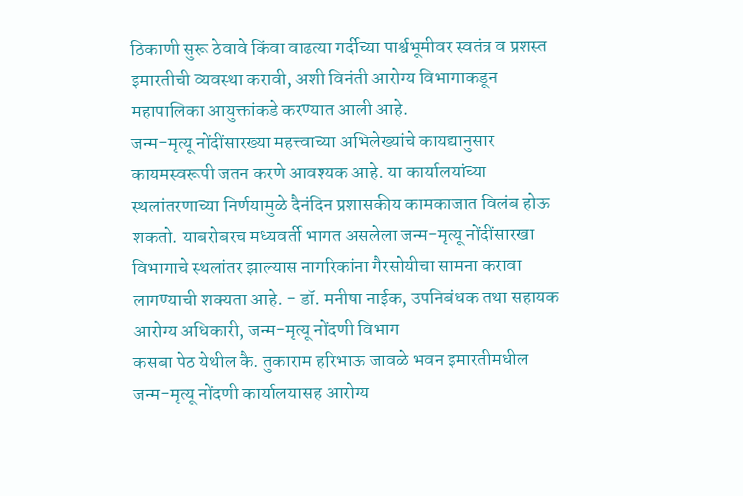ठिकाणी सुरू ठेवावे किंवा वाढत्या गर्दीच्या पार्श्वभूमीवर स्वतंत्र व प्रशस्त इमारतीची व्यवस्था करावी, अशी विनंती आरोग्य विभागाकडून महापालिका आयुक्तांकडे करण्यात आली आहे.
जन्म-मृत्यू नोंदींसारख्या महत्त्वाच्या अभिलेख्यांचे कायद्यानुसार कायमस्वरूपी जतन करणे आवश्यक आहे. या कार्यालयांच्या स्थलांतरणाच्या निर्णयामुळे दैनंदिन प्रशासकीय कामकाजात विलंब होऊ शकतो. याबरोबरच मध्यवर्ती भागत असलेला जन्म-मृत्यू नोंदींसारखा विभागाचे स्थलांतर झाल्यास नागरिकांना गैरसोयीचा सामना करावा लागण्याची शक्यता आहे. - डॉ. मनीषा नाईक, उपनिबंधक तथा सहायक आरोग्य अधिकारी, जन्म-मृत्यू नोंदणी विभाग
कसबा पेठ येथील कै. तुकाराम हरिभाऊ जावळे भवन इमारतीमधील जन्म-मृत्यू नोंदणी कार्यालयासह आरोग्य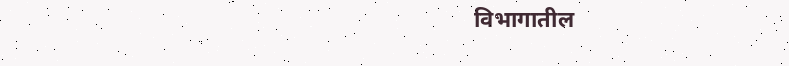विभागातील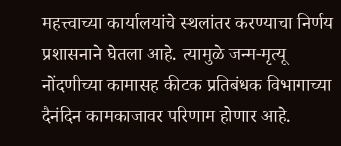महत्त्वाच्या कार्यालयांचे स्थलांतर करण्याचा निर्णय प्रशासनाने घेतला आहे. त्यामुळे जन्म-मृत्यू नोंदणीच्या कामासह कीटक प्रतिबंधक विभागाच्या दैनंदिन कामकाजावर परिणाम होणार आहे.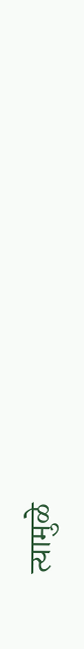त्यामुळे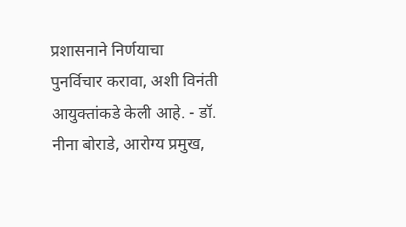प्रशासनाने निर्णयाचा पुनर्विचार करावा, अशी विनंती आयुक्तांकडे केली आहे. - डॉ. नीना बोराडे, आरोग्य प्रमुख,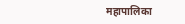महापालिका